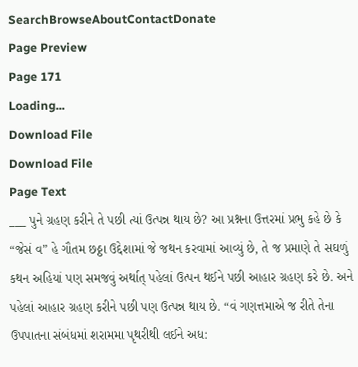SearchBrowseAboutContactDonate
Page Preview
Page 171
Loading...
Download File
Download File
Page Text
___ પુને ગ્રહણ કરીને તે પછી ત્યાં ઉત્પન્ન થાય છે? આ પ્રશ્નના ઉત્તરમાં પ્રભુ કહે છે કે “જેસં વ” હે ગૌતમ છઠ્ઠા ઉદ્દેશામાં જે જથન કરવામાં આવ્યું છે, તે જ પ્રમાણે તે સઘળું કથન અહિયાં પણ સમજવું અર્થાત્ પહેલાં ઉત્પન થઈને પછી આહાર ગ્રહણ કરે છે. અને પહેલાં આહાર ગ્રહણ કરીને પછી પણ ઉત્પન્ન થાય છે. “વં ગણત્તમાએ જ રીતે તેના ઉપપાતના સંબંધમાં શરામમા પૃથરીથી લઈને અધ: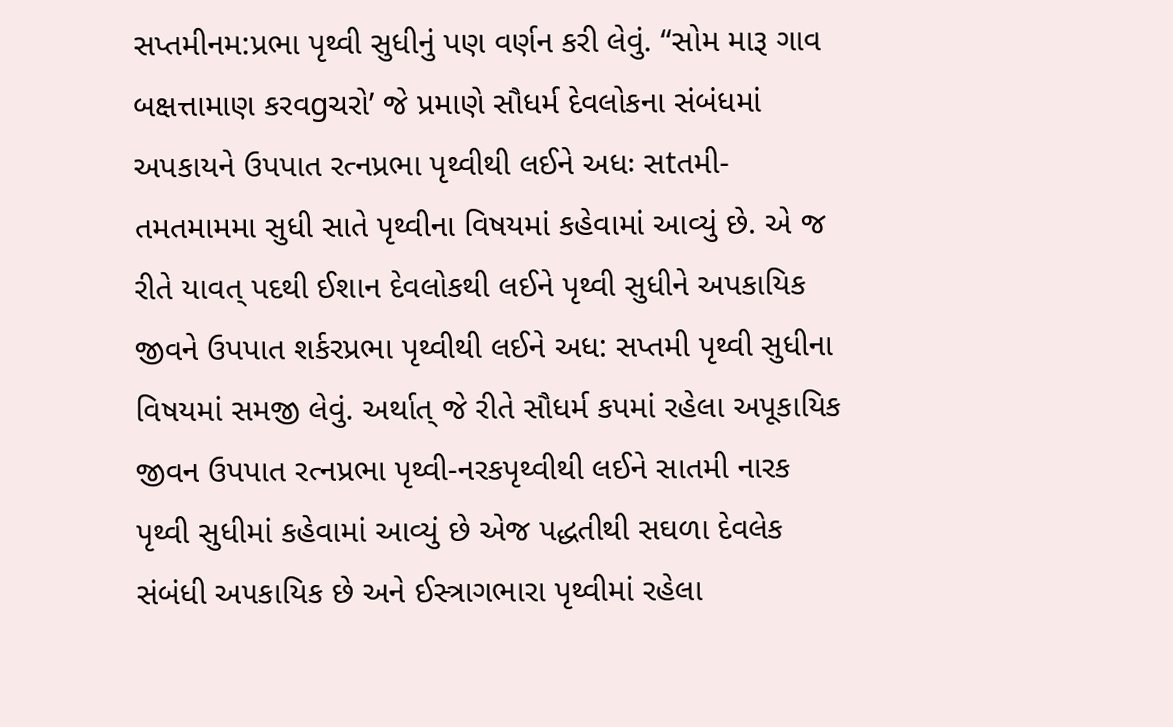સપ્તમીનમ:પ્રભા પૃથ્વી સુધીનું પણ વર્ણન કરી લેવું. “સોમ મારૂ ગાવ બક્ષત્તામાણ કરવgચરો’ જે પ્રમાણે સૌધર્મ દેવલોકના સંબંધમાં અપકાયને ઉપપાત રત્નપ્રભા પૃથ્વીથી લઈને અધઃ સtતમી-તમતમામમા સુધી સાતે પૃથ્વીના વિષયમાં કહેવામાં આવ્યું છે. એ જ રીતે યાવત્ પદથી ઈશાન દેવલોકથી લઈને પૃથ્વી સુધીને અપકાયિક જીવને ઉપપાત શર્કરપ્રભા પૃથ્વીથી લઈને અધ: સપ્તમી પૃથ્વી સુધીના વિષયમાં સમજી લેવું. અર્થાત્ જે રીતે સૌધર્મ કપમાં રહેલા અપૂકાયિક જીવન ઉપપાત રત્નપ્રભા પૃથ્વી-નરકપૃથ્વીથી લઈને સાતમી નારક પૃથ્વી સુધીમાં કહેવામાં આવ્યું છે એજ પદ્ધતીથી સઘળા દેવલેક સંબંધી અ૫કાયિક છે અને ઈસ્ત્રાગભારા પૃથ્વીમાં રહેલા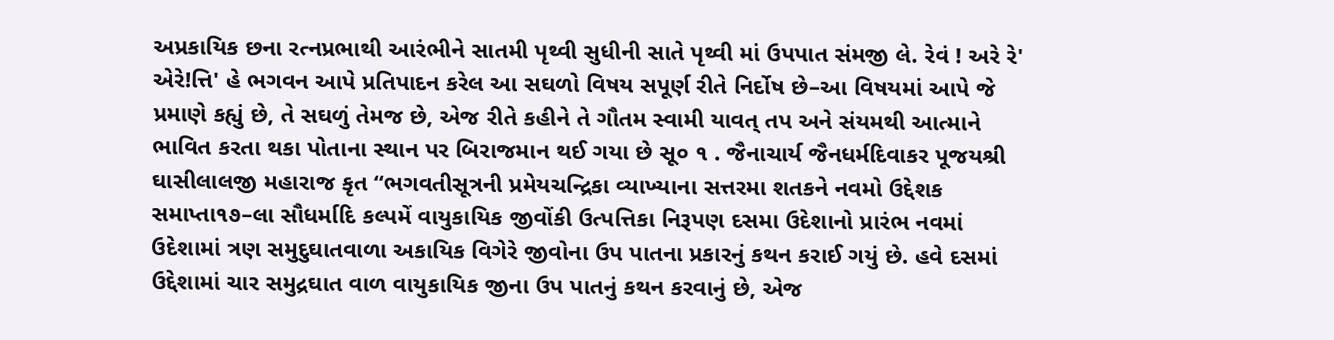અપ્રકાયિક છના રત્નપ્રભાથી આરંભીને સાતમી પૃથ્વી સુધીની સાતે પૃથ્વી માં ઉપપાત સંમજી લે. રેવં ! અરે રે' એરે!ત્તિ' હે ભગવન આપે પ્રતિપાદન કરેલ આ સઘળો વિષય સપૂર્ણ રીતે નિર્દોષ છે–આ વિષયમાં આપે જે પ્રમાણે કહ્યું છે, તે સઘળું તેમજ છે, એજ રીતે કહીને તે ગૌતમ સ્વામી યાવત્ તપ અને સંયમથી આત્માને ભાવિત કરતા થકા પોતાના સ્થાન પર બિરાજમાન થઈ ગયા છે સૂ૦ ૧ . જૈનાચાર્ય જૈનધર્મદિવાકર પૂજયશ્રી ઘાસીલાલજી મહારાજ કૃત “ભગવતીસૂત્રની પ્રમેયચન્દ્રિકા વ્યાખ્યાના સત્તરમા શતકને નવમો ઉદ્દેશક સમાપ્તા૧૭–લા સૌધર્માદિ કલ્પમેં વાયુકાયિક જીવોંકી ઉત્પત્તિકા નિરૂપણ દસમા ઉદેશાનો પ્રારંભ નવમાં ઉદેશામાં ત્રણ સમુદુઘાતવાળા અકાયિક વિગેરે જીવોના ઉપ પાતના પ્રકારનું કથન કરાઈ ગયું છે. હવે દસમાં ઉદ્દેશામાં ચાર સમુદ્રઘાત વાળ વાયુકાયિક જીના ઉપ પાતનું કથન કરવાનું છે, એજ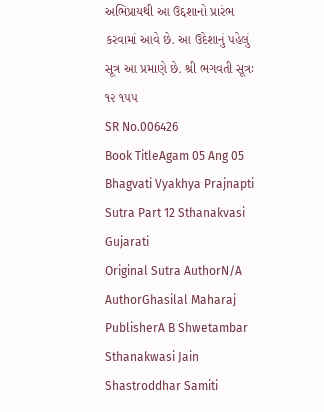અભિપ્રાયથી આ ઉદ્દશાનો પ્રારંભ કરવામાં આવે છે. આ ઉદેશાનું પહેલું સૂત્ર આ પ્રમાણે છે. શ્રી ભગવતી સૂત્રઃ ૧૨ ૧૫૫
SR No.006426
Book TitleAgam 05 Ang 05 Bhagvati Vyakhya Prajnapti Sutra Part 12 Sthanakvasi Gujarati
Original Sutra AuthorN/A
AuthorGhasilal Maharaj
PublisherA B Shwetambar Sthanakwasi Jain Shastroddhar Samiti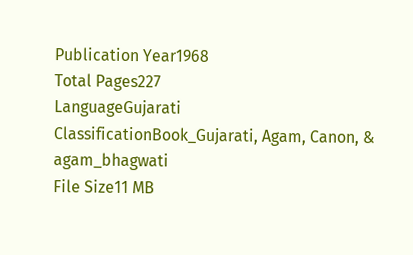Publication Year1968
Total Pages227
LanguageGujarati
ClassificationBook_Gujarati, Agam, Canon, & agam_bhagwati
File Size11 MB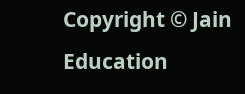Copyright © Jain Education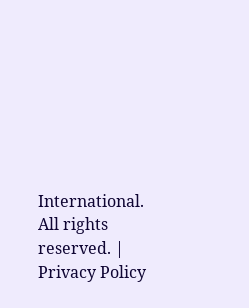International. All rights reserved. | Privacy Policy